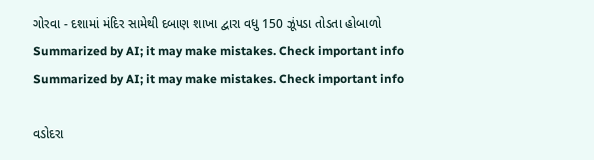ગોરવા - દશામાં મંદિર સામેથી દબાણ શાખા દ્વારા વધુ 150 ઝૂંપડા તોડતા હોબાળો
Summarized by AI; it may make mistakes. Check important info
Summarized by AI; it may make mistakes. Check important info

વડોદરા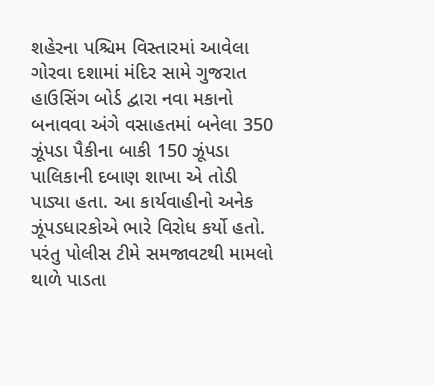શહેરના પશ્ચિમ વિસ્તારમાં આવેલા ગોરવા દશામાં મંદિર સામે ગુજરાત હાઉસિંગ બોર્ડ દ્વારા નવા મકાનો બનાવવા અંગે વસાહતમાં બનેલા 350 ઝૂંપડા પૈકીના બાકી 150 ઝૂંપડા પાલિકાની દબાણ શાખા એ તોડી પાડ્યા હતા. આ કાર્યવાહીનો અનેક ઝૂંપડધારકોએ ભારે વિરોધ કર્યો હતો. પરંતુ પોલીસ ટીમે સમજાવટથી મામલો થાળે પાડતા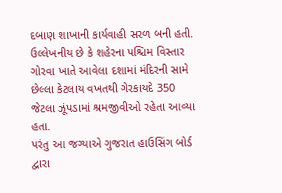દબાણ શાખાની કાર્યવાહી સરળ બની હતી.
ઉલ્લેખનીય છે કે શહેરના પશ્ચિમ વિસ્તાર ગોરવા ખાતે આવેલા દશામાં મંદિરની સામે છેલ્લા કેટલાય વખતથી ગેરકાયદે 350 જેટલા ઝૂંપડામાં શ્રમજીવીઓ રહેતા આવ્યા હતા.
પરંતુ આ જગ્યાએ ગુજરાત હાઉસિંગ બોર્ડ દ્વારા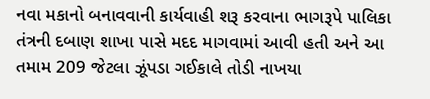નવા મકાનો બનાવવાની કાર્યવાહી શરૂ કરવાના ભાગરૂપે પાલિકા તંત્રની દબાણ શાખા પાસે મદદ માગવામાં આવી હતી અને આ તમામ 209 જેટલા ઝૂંપડા ગઈકાલે તોડી નાખયા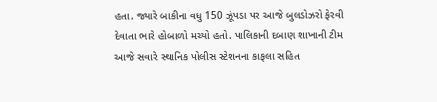હતા. જ્યારે બાકીના વધુ 150 ઝૂંપડા પર આજે બુલડોઝરો ફેરવી દેવાતા ભારે હોબાળો મચ્યો હતો. પાલિકાની દબાણ શાખાની ટીમ આજે સવારે સ્થાનિક પોલીસ સ્ટેશનના કાફલા સહિત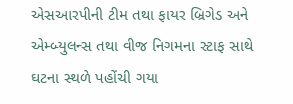એસઆરપીની ટીમ તથા ફાયર બ્રિગેડ અને એમ્બ્યુલન્સ તથા વીજ નિગમના સ્ટાફ સાથે ઘટના સ્થળે પહોંચી ગયા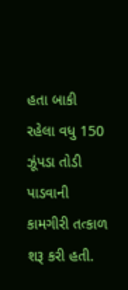હતા બાકી રહેલા વધુ 150 ઝૂંપડા તોડી પાડવાની કામગીરી તત્કાળ શરૂ કરી હતી.